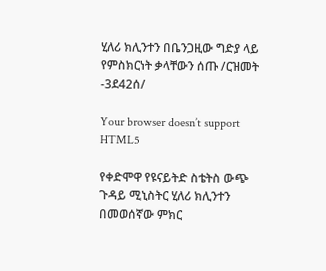ሂለሪ ክሊንተን በቤንጋዚው ግድያ ላይ የምስክርነት ቃላቸውን ሰጡ /ርዝመት -3ደ42ሰ/

Your browser doesn’t support HTML5

የቀድሞዋ የዩናይትድ ስቴትስ ውጭ ጉዳይ ሚኒስትር ሂለሪ ክሊንተን በመወሰኛው ምክር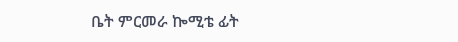ቤት ምርመራ ኰሚቴ ፊት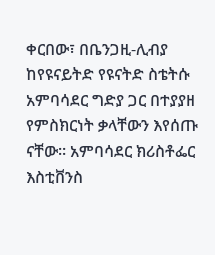ቀርበው፣ በቤንጋዚ-ሊብያ ከየዩናይትድ የዩናትድ ስቴትሱ አምባሳደር ግድያ ጋር በተያያዘ የምስክርነት ቃላቸውን እየሰጡ ናቸው። አምባሳደር ክሪስቶፌር እስቲቨንስ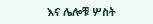እና ሌሎቹ ሦስት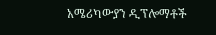አሜሪካውያን ዲፕሎማቶች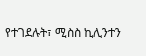የተገደሉት፣ ሚስስ ኪሊንተን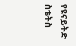የዩናይትድ ስቴትስ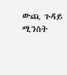ውጪ ጉዳይ ሚንስት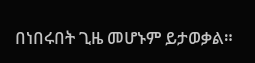በነበሩበት ጊዜ መሆኑም ይታወቃል።